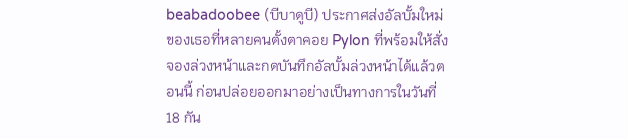beabadoobee (บีบาดูบี) ประกาศส่งอัลบั้มใหม่ของเธอที่หลายคนตั้งตาคอย Pylon ที่พร้อมให้สั่งจองล่วงหน้าและกดบันทึกอัลบั้มล่วงหน้าได้แล้วตอนนี้ ก่อนปล่อยออกมาอย่างเป็นทางการในวันที่ 18 กัน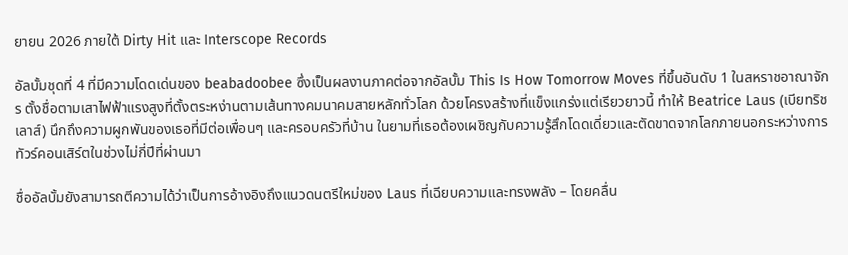ยายน 2026 ภายใต้ Dirty Hit และ Interscope Records

อัลบั้มชุดที่ 4 ที่มีความโดดเด่นของ beabadoobee ซึ่งเป็นผลงานภาคต่อจากอัลบั้ม This Is How Tomorrow Moves ที่ขึ้นอันดับ 1 ในสหราชอาณาจักร ตั้งชื่อตามเสาไฟฟ้าแรงสูงที่ตั้งตระหง่านตามเส้นทางคมนาคมสายหลักทั่วโลก ด้วยโครงสร้างที่แข็งแกร่งแต่เรียวยาวนี้ ทำให้ Beatrice Laus (เบียทริช เลาส์) นึกถึงความผูกพันของเธอที่มีต่อเพื่อนๆ และครอบครัวที่บ้าน ในยามที่เธอต้องเผชิญกับความรู้สึกโดดเดี่ยวและตัดขาดจากโลกภายนอกระหว่างการทัวร์คอนเสิร์ตในช่วงไม่กี่ปีที่ผ่านมา

ชื่ออัลบั้มยังสามารถตีความได้ว่าเป็นการอ้างอิงถึงแนวดนตรีใหม่ของ Laus ที่เฉียบความและทรงพลัง – โดยคลื่น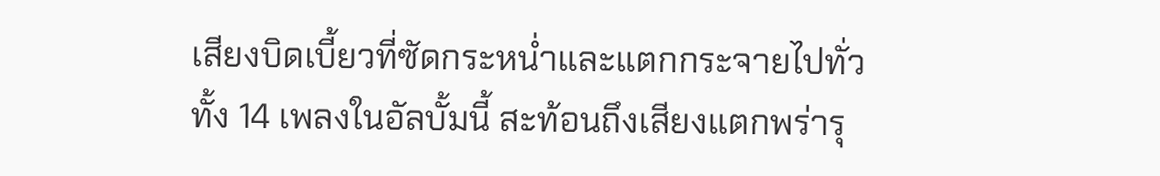เสียงบิดเบี้ยวที่ซัดกระหน่ำและแตกกระจายไปทั่วทั้ง 14 เพลงในอัลบั้มนี้ สะท้อนถึงเสียงแตกพร่ารุ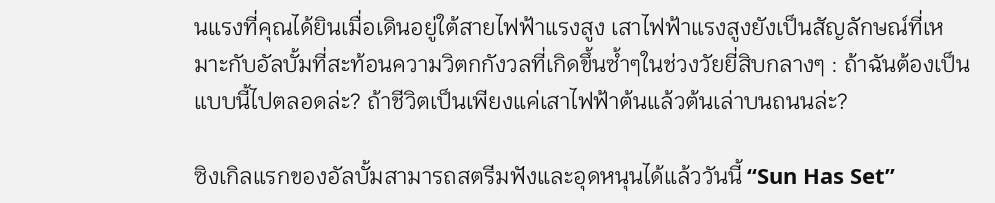นแรงที่คุณได้ยินเมื่อเดินอยู่ใต้สายไฟฟ้าแรงสูง เสาไฟฟ้าแรงสูงยังเป็นสัญลักษณ์ที่เหมาะกับอัลบั้มที่สะท้อนความวิตกกังวลที่เกิดขึ้นซ้ำๆในช่วงวัยยี่สิบกลางๆ : ถ้าฉันต้องเป็นแบบนี้ไปตลอดล่ะ? ถ้าชีวิตเป็นเพียงแค่เสาไฟฟ้าต้นแล้วต้นเล่าบนถนนล่ะ?

ซิงเกิลแรกของอัลบั้มสามารถสตรีมฟังและอุดหนุนได้แล้ววันนี้ “Sun Has Set”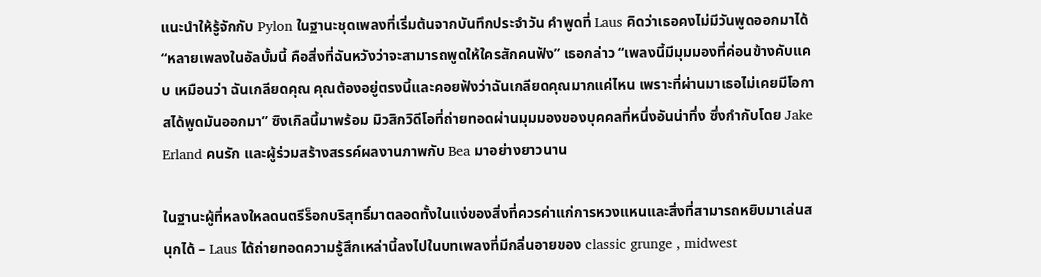แนะนำให้รู้จักกับ Pylon ในฐานะชุดเพลงที่เริ่มต้นจากบันทึกประจำวัน คำพูดที่ Laus คิดว่าเธอคงไม่มีวันพูดออกมาได้ “หลายเพลงในอัลบั้มนี้ คือสิ่งที่ฉันหวังว่าจะสามารถพูดให้ใครสักคนฟัง” เธอกล่าว “เพลงนี้มีมุมมองที่ค่อนข้างคับแคบ เหมือนว่า ฉันเกลียดคุณ คุณต้องอยู่ตรงนี้และคอยฟังว่าฉันเกลียดคุณมากแค่ไหน เพราะที่ผ่านมาเธอไม่เคยมีโอกาสได้พูดมันออกมา” ซิงเกิลนี้มาพร้อม มิวสิกวิดีโอที่ถ่ายทอดผ่านมุมมองของบุคคลที่หนึ่งอันน่าทึ่ง ซึ่งกำกับโดย Jake Erland คนรัก และผู้ร่วมสร้างสรรค์ผลงานภาพกับ Bea มาอย่างยาวนาน

ในฐานะผู้ที่หลงใหลดนตรีร็อกบริสุทธิ์มาตลอดทั้งในแง่ของสิ่งที่ควรค่าแก่การหวงแหนและสิ่งที่สามารถหยิบมาเล่นสนุกได้ – Laus ได้ถ่ายทอดความรู้สึกเหล่านี้ลงไปในบทเพลงที่มีกลิ่นอายของ classic grunge , midwest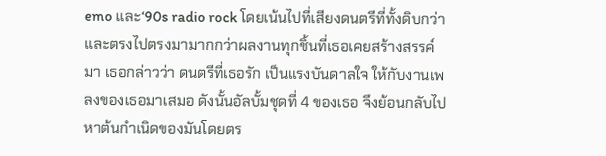emo และ‘90s radio rock โดยเน้นไปที่เสียงดนตรีที่ทั้งดิบกว่าและตรงไปตรงมามากกว่าผลงานทุกชิ้นที่เธอเคยสร้างสรรค์มา เธอกล่าวว่า ดนตรีที่เธอรัก เป็นแรงบันดาลใจ ให้กับงานเพลงของเธอมาเสมอ ดังนั้นอัลบั้มชุดที่ 4 ของเธอ จึงย้อนกลับไปหาต้นกำเนิดของมันโดยตร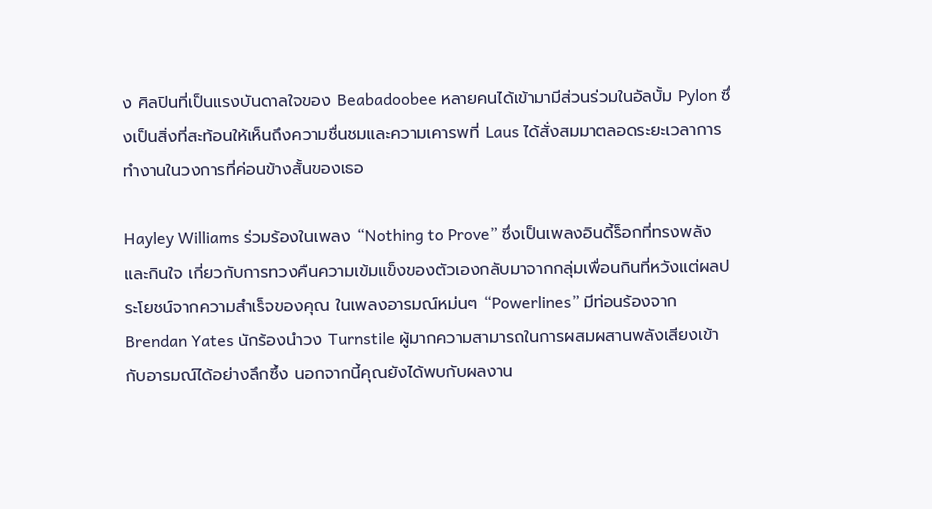ง ศิลปินที่เป็นแรงบันดาลใจของ Beabadoobee หลายคนได้เข้ามามีส่วนร่วมในอัลบั้ม Pylon ซึ่งเป็นสิ่งที่สะท้อนให้เห็นถึงความชื่นชมและความเคารพที่ Laus ได้สั่งสมมาตลอดระยะเวลาการทำงานในวงการที่ค่อนข้างสั้นของเธอ

Hayley Williams ร่วมร้องในเพลง “Nothing to Prove” ซึ่งเป็นเพลงอินดี้ร็อกที่ทรงพลังและกินใจ เกี่ยวกับการทวงคืนความเข้มแข็งของตัวเองกลับมาจากกลุ่มเพื่อนกินที่หวังแต่ผลประโยชน์จากความสำเร็จของคุณ ในเพลงอารมณ์หม่นๆ “Powerlines” มีท่อนร้องจาก Brendan Yates นักร้องนำวง Turnstile ผู้มากความสามารถในการผสมผสานพลังเสียงเข้ากับอารมณ์ได้อย่างลึกซึ้ง นอกจากนี้คุณยังได้พบกับผลงาน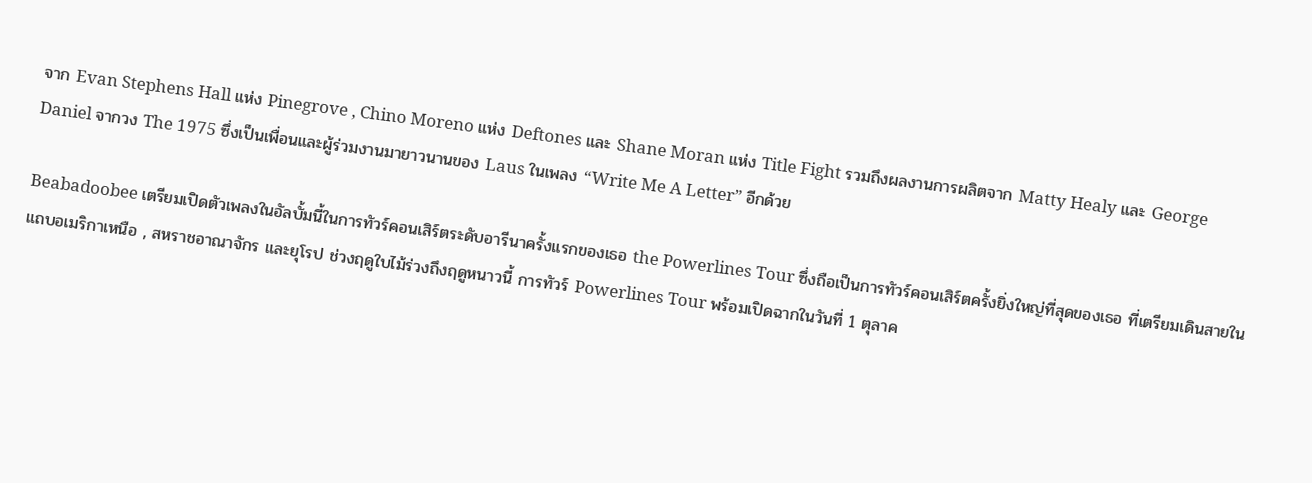จาก Evan Stephens Hall แห่ง Pinegrove , Chino Moreno แห่ง Deftones และ Shane Moran แห่ง Title Fight รวมถึงผลงานการผลิตจาก Matty Healy และ George Daniel จากวง The 1975 ซึ่งเป็นเพื่อนและผู้ร่วมงานมายาวนานของ Laus ในเพลง “Write Me A Letter” อีกด้วย

Beabadoobee เตรียมเปิดตัวเพลงในอัลบั้มนี้ในการทัวร์คอนเสิร์ตระดับอารีนาครั้งแรกของเธอ the Powerlines Tour ซึ่งถือเป็นการทัวร์คอนเสิร์ตครั้งยิ่งใหญ่ที่สุดของเธอ ที่เตรียมเดินสายในแถบอเมริกาเหนือ , สหราชอาณาจักร และยุโรป ช่วงฤดูใบไม้ร่วงถึงฤดูหนาวนี้ การทัวร์ Powerlines Tour พร้อมเปิดฉากในวันที่ 1 ตุลาค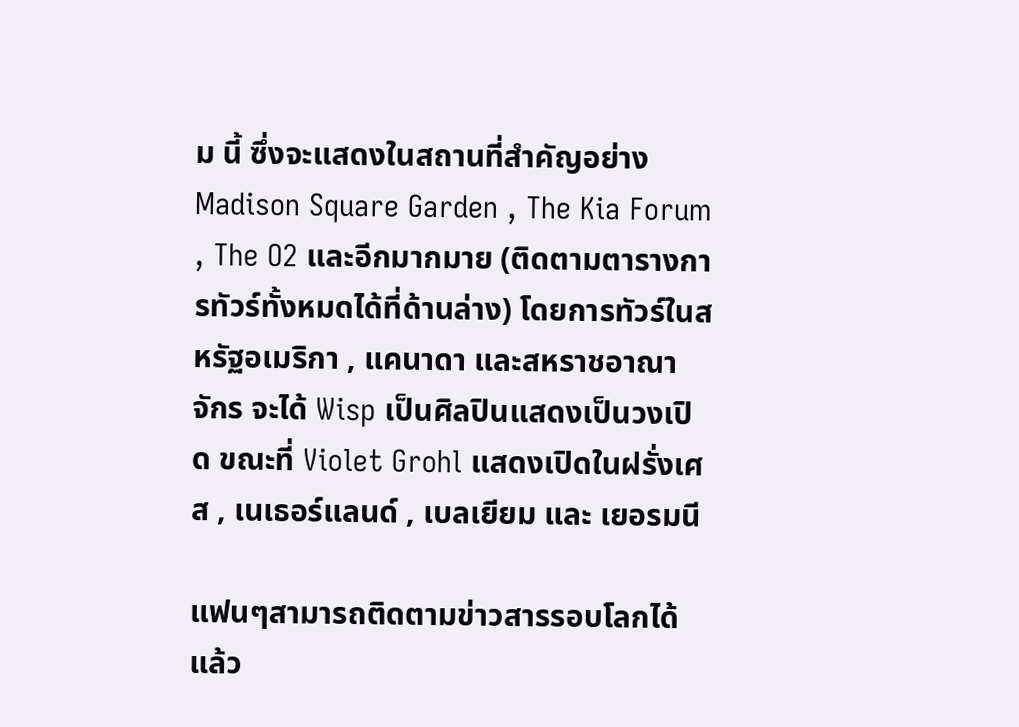ม นี้ ซึ่งจะแสดงในสถานที่สำคัญอย่าง Madison Square Garden , The Kia Forum , The O2 และอีกมากมาย (ติดตามตารางการทัวร์ทั้งหมดได้ที่ด้านล่าง) โดยการทัวร์ในสหรัฐอเมริกา , แคนาดา และสหราชอาณาจักร จะได้ Wisp เป็นศิลปินแสดงเป็นวงเปิด ขณะที่ Violet Grohl แสดงเปิดในฝรั่งเศส , เนเธอร์แลนด์ , เบลเยียม และ เยอรมนี

แฟนๆสามารถติดตามข่าวสารรอบโลกได้แล้ว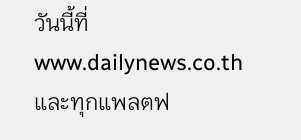วันนี้ที่ www.dailynews.co.th และทุกแพลตฟ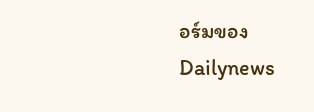อร์มของ Dailynews